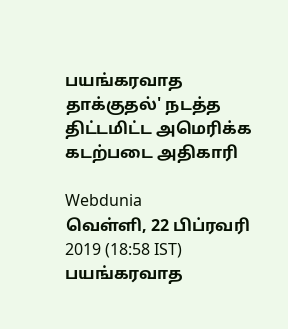பயங்கரவாத தாக்குதல்' நடத்த திட்டமிட்ட அமெரிக்க கடற்படை அதிகாரி

Webdunia
வெள்ளி, 22 பிப்ரவரி 2019 (18:58 IST)
பயங்கரவாத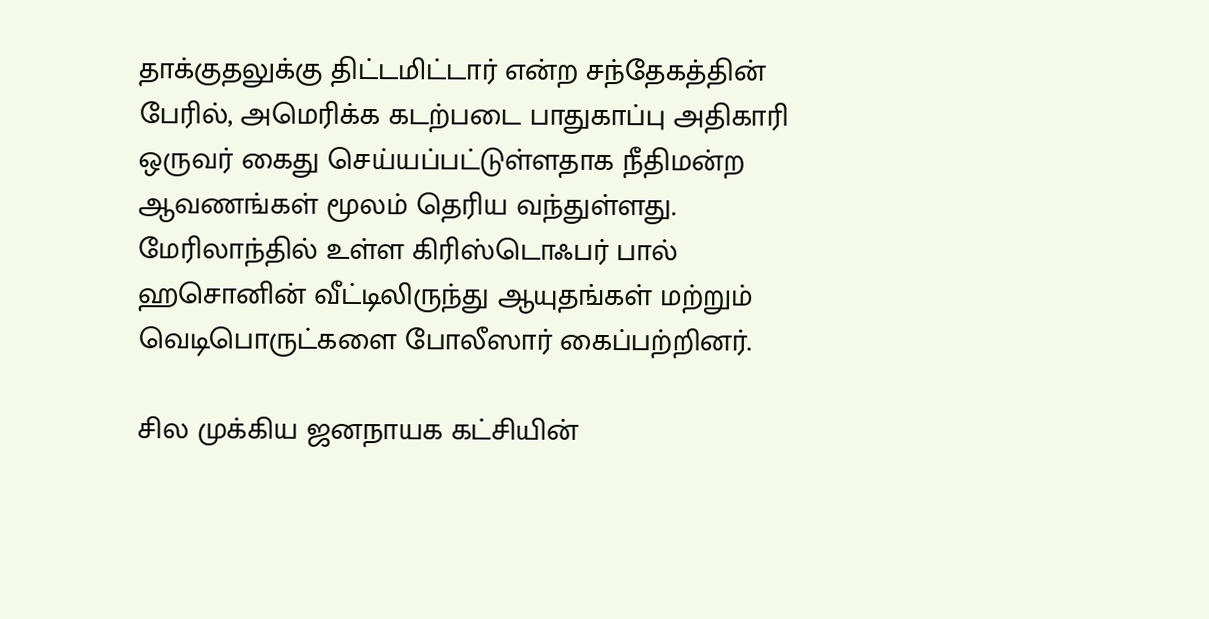தாக்குதலுக்கு திட்டமிட்டார் என்ற சந்தேகத்தின் பேரில், அமெரிக்க கடற்படை பாதுகாப்பு அதிகாரி ஒருவர் கைது செய்யப்பட்டுள்ளதாக நீதிமன்ற ஆவணங்கள் மூலம் தெரிய வந்துள்ளது.
மேரிலாந்தில் உள்ள கிரிஸ்டொஃபர் பால் ஹசொனின் வீட்டிலிருந்து ஆயுதங்கள் மற்றும் வெடிபொருட்களை போலீஸார் கைப்பற்றினர்.

சில முக்கிய ஜனநாயக கட்சியின்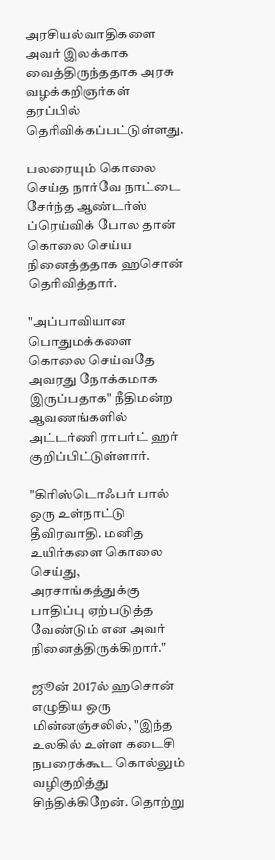அரசியல்வாதிகளை அவர் இலக்காக வைத்திருந்ததாக அரசு வழக்கறிஞர்கள் தரப்பில் தெரிவிக்கப்பட்டுள்ளது.

பலரையும் கொலை செய்த நார்வே நாட்டை சேர்ந்த ஆண்டர்ஸ் ப்ரெய்விக் போல தான் கொலை செய்ய நினைத்ததாக ஹசொன் தெரிவித்தார்.

"அப்பாவியான பொதுமக்களை கொலை செய்வதே அவரது நோக்கமாக இருப்பதாக" நீதிமன்ற ஆவணங்களில் அட்டர்ணி ராபர்ட் ஹர் குறிப்பிட்டுள்ளார்.

"கிரிஸ்டொஃபர் பால் ஒரு உள்நாட்டு தீவிரவாதி. மனித உயிர்களை கொலை செய்து, அரசாங்கத்துக்கு பாதிப்பு ஏற்படுத்த வேண்டும் என அவர் நினைத்திருக்கிறார்."

ஜூன் 2017ல் ஹசொன் எழுதிய ஒரு மின்னஞ்சலில், "இந்த உலகில் உள்ள கடைசி நபரைக்கூட கொல்லும் வழிகுறித்து சிந்திக்கிறேன். தொற்று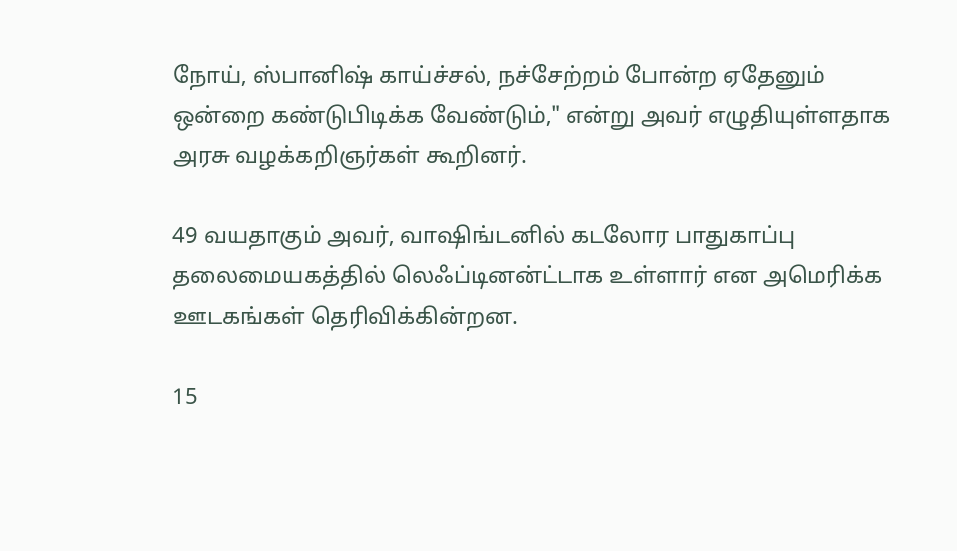நோய், ஸ்பானிஷ் காய்ச்சல், நச்சேற்றம் போன்ற ஏதேனும் ஒன்றை கண்டுபிடிக்க வேண்டும்," என்று அவர் எழுதியுள்ளதாக அரசு வழக்கறிஞர்கள் கூறினர்.

49 வயதாகும் அவர், வாஷிங்டனில் கடலோர பாதுகாப்பு தலைமையகத்தில் லெஃப்டினன்ட்டாக உள்ளார் என அமெரிக்க ஊடகங்கள் தெரிவிக்கின்றன.

15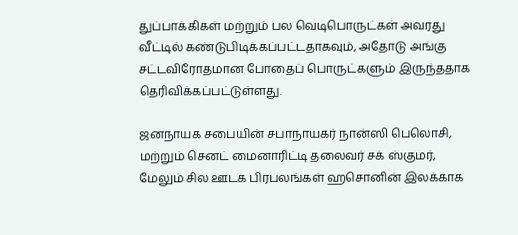துப்பாக்கிகள் மற்றும் பல வெடிபொருட்கள் அவரது வீட்டில் கண்டுபிடிக்கப்பட்டதாகவும், அதோடு அங்கு சட்டவிரோதமான போதைப் பொருட்களும் இருந்ததாக தெரிவிக்கப்பட்டுள்ளது.

ஜனநாயக சபையின் சபாநாயகர் நான்ஸி பெலொசி, மற்றும் செனட் மைனாரிட்டி தலைவர் சக் ஸ்குமர், மேலும் சில ஊடக பிரபலங்கள் ஹசொனின் இலக்காக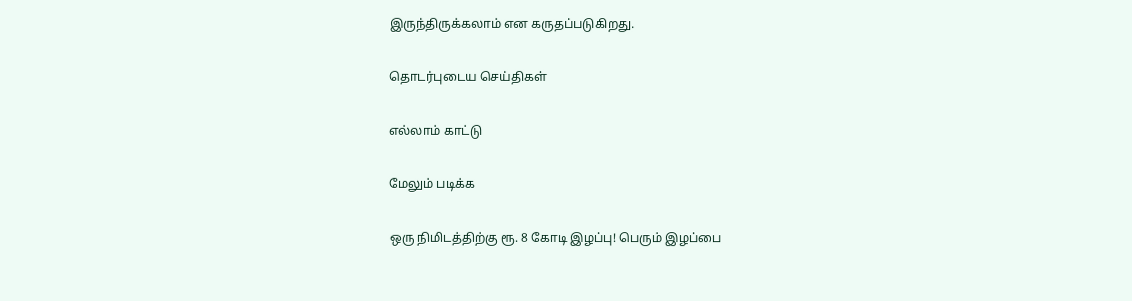இருந்திருக்கலாம் என கருதப்படுகிறது.

தொடர்புடைய செய்திகள்

எல்லாம் காட்டு

மேலும் படிக்க

ஒரு நிமிடத்திற்கு ரூ. 8 கோடி இழப்பு! பெரும் இழப்பை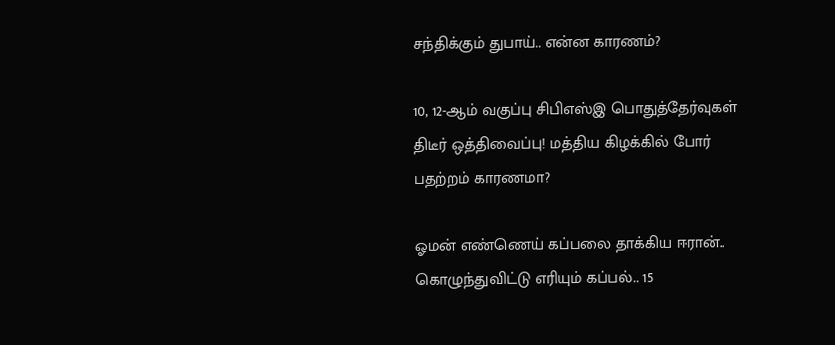சந்திக்கும் துபாய்.. என்ன காரணம்?

10, 12-ஆம் வகுப்பு சிபிஎஸ்இ பொதுத்தேர்வுகள் திடீர் ஒத்திவைப்பு! மத்திய கிழக்கில் போர் பதற்றம் காரணமா?

ஓமன் எண்ணெய் கப்பலை தாக்கிய ஈரான்.. கொழுந்துவிட்டு எரியும் கப்பல்.. 15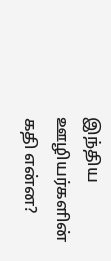இந்திய ஊழியர்களின் கதி என்ன?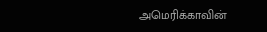அமெரிக்காவின்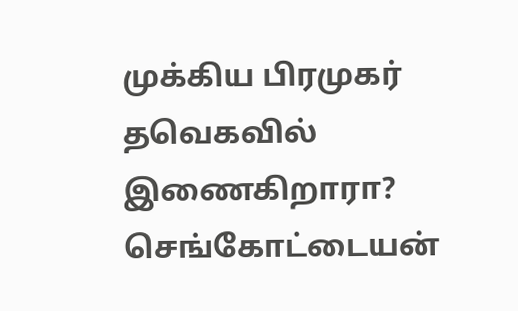முக்கிய பிரமுகர் தவெகவில் இணைகிறாரா? செங்கோட்டையன்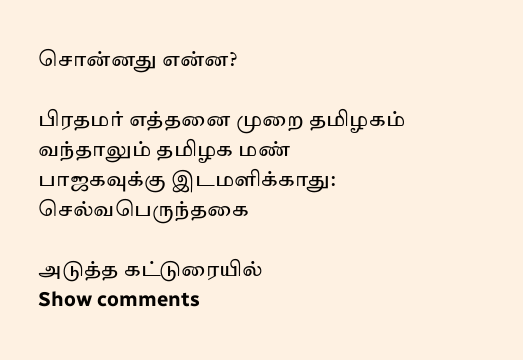சொன்னது என்ன?

பிரதமர் எத்தனை முறை தமிழகம் வந்தாலும் தமிழக மண் பாஜகவுக்கு இடமளிக்காது: செல்வபெருந்தகை

அடுத்த கட்டுரையில்
Show comments